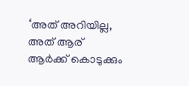‘അത് അറിയില്ല, അത് ആര് ആർക്ക് കൊടുക്കും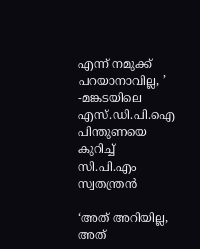എന്ന് നമുക്ക് പറയാനാവില്ല, ’ -മങ്കടയിലെ എസ്.ഡി.പി.ഐ പിന്തുണയെ കുറിച്ച് സി.പി.എം സ്വതന്ത്രൻ

‘അത് അറിയില്ല, അത്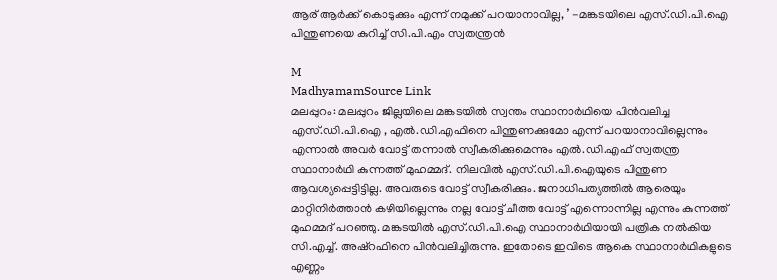ആര് ആർക്ക് കൊടുക്കും എന്ന് നമുക്ക് പറയാനാവില്ല, ’ -മങ്കടയിലെ എസ്.ഡി.പി.ഐ പിന്തുണയെ കുറിച്ച് സി.പി.എം സ്വതന്ത്രൻ

M
MadhyamamSource Link
മലപ്പുറം: മലപ്പുറം ജില്ലയിലെ മങ്കടയിൽ സ്വന്തം സ്ഥാനാർഥിയെ പിൻവലിച്ച എസ്.ഡി.പി.ഐ , എൽ.ഡി.എഫിനെ പിന്തുണക്കുമോ എന്ന് പറയാനാവില്ലെന്നും എന്നാൽ അവർ വോട്ട് തന്നാൽ സ്വീകരിക്കുമെന്നും എൽ.ഡി.എഫ് സ്വതന്ത്ര സ്ഥാനാർഥി കുന്നത്ത് മുഹമ്മദ്. നിലവിൽ എസ്.ഡി.പി.ഐയുടെ പിന്തുണ ആവശ്യപ്പെട്ടിട്ടില്ല. അവരുടെ വോട്ട് സ്വീകരിക്കും. ജനാധിപത്യത്തിൽ ആരെയും മാറ്റിനിർത്താൻ കഴിയില്ലെന്നും നല്ല വോട്ട് ചീത്ത വോട്ട് എന്നൊന്നില്ല എന്നും കുന്നത്ത് മുഹമ്മദ് പറഞ്ഞു. മങ്കടയിൽ എസ്.ഡി.പി.ഐ സ്ഥാനാർഥിയായി പത്രിക നൽകിയ സി.എച്ച്. അഷ്റഫിനെ പിൻവലിച്ചിരുന്നു. ഇതോടെ ഇവിടെ ആകെ സ്ഥാനാർഥികളുടെ എണ്ണം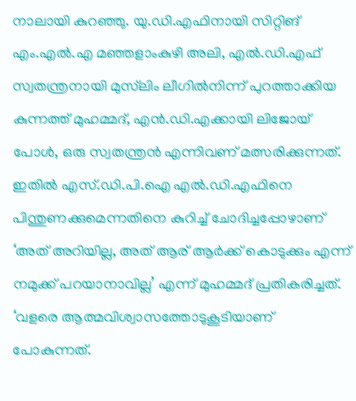നാലായി കുറഞ്ഞു. യു.ഡി.എഫിനായി സിറ്റിങ് എം.എൽ.എ മഞ്ഞളാംകുഴി അലി, എൽ.ഡി.എഫ് സ്വതന്ത്രനായി മുസ്‍ലിം ലീഗിൽനിന്ന് പുറത്താക്കിയ കുന്നത്ത് മുഹമ്മദ്, എൻ.ഡി.എക്കായി ലിജോയ് പോൾ, ഒരു സ്വതന്ത്രൻ എന്നിവണ് മത്സരിക്കുന്നത്. ഇതിൽ എസ്.ഡി.പി.ഐ എൽ.ഡി.എഫിനെ പിന്തുണക്കുമെന്നതിനെ കുറിച്ച് ചോദിച്ചപ്പോഴാണ് ‘അത് അറിയില്ല, അത് ആര് ആർക്ക് കൊടുക്കും എന്ന് നമുക്ക് പറയാനാവില്ല’ എന്ന് മുഹമ്മദ് പ്രതികരിച്ചത്. ‘വളരെ ആത്മവിശ്വാസത്തോടുകൂടിയാണ് പോകുന്നത്.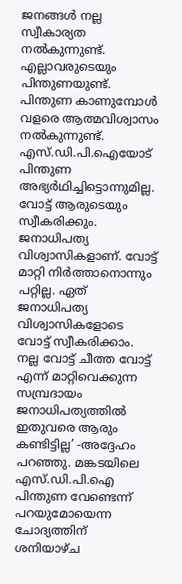ജനങ്ങൾ നല്ല സ്വീകാര്യത നൽകുന്നുണ്ട്. എല്ലാവരുടെയും പിന്തുണയുണ്ട്. പിന്തുണ കാണുമ്പോൾ വളരെ ആത്മവിശ്വാസം നൽകുന്നുണ്ട്. എസ്.ഡി.പി.ഐയോട് പിന്തുണ അഭ്യർഥിച്ചിട്ടൊന്നുമില്ല. വോട്ട് ആരുടെയും സ്വീകരിക്കും. ജനാധിപത്യ വിശ്വാസികളാണ്. വോട്ട് മാറ്റി നിർത്താനൊന്നും പറ്റില്ല. ഏത് ജനാധിപത്യ വിശ്വാസികളോടെ വോട്ട് സ്വീകരിക്കാം. നല്ല വോട്ട് ചീത്ത വോട്ട് എന്ന് മാറ്റിവെക്കുന്ന സമ്പ്രദായം ജനാധിപത്യത്തിൽ ഇതുവരെ ആരും കണ്ടിട്ടില്ല’ -അദ്ദേഹം പറഞ്ഞു. മങ്കടയിലെ എസ്‍.ഡി.പി.ഐ പിന്തുണ വേണ്ടെന്ന് പറയുമോയെന്ന ചോദ്യത്തിന് ശനിയാഴ്ച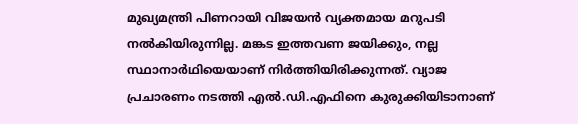മുഖ്യമന്ത്രി പിണറായി വിജയൻ വ്യക്തമായ മറുപടി നൽകിയിരുന്നില്ല. മങ്കട ഇത്തവണ ജയിക്കും, നല്ല സ്ഥാനാര്‍ഥിയെയാണ് നിര്‍ത്തിയിരിക്കുന്നത്. വ്യാജ പ്രചാരണം നടത്തി എൽ.ഡി.എഫിനെ കുരുക്കിയിടാനാണ്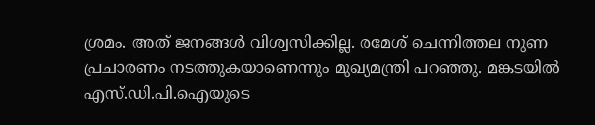ശ്രമം. അത് ജനങ്ങൾ വിശ്വസിക്കില്ല. രമേശ് ചെന്നിത്തല നുണ പ്രചാരണം നടത്തുകയാണെന്നും മുഖ്യമന്ത്രി പറഞ്ഞു. മങ്കടയിൽ എസ്‍.ഡി.പി.ഐയുടെ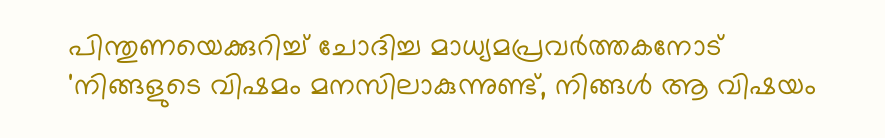പിന്തുണയെക്കുറിച്ച് ചോദിച്ച മാധ്യമപ്രവര്‍ത്തകനോട് 'നിങ്ങളുടെ വിഷമം മനസിലാകുന്നുണ്ട്, നിങ്ങൾ ആ വിഷയം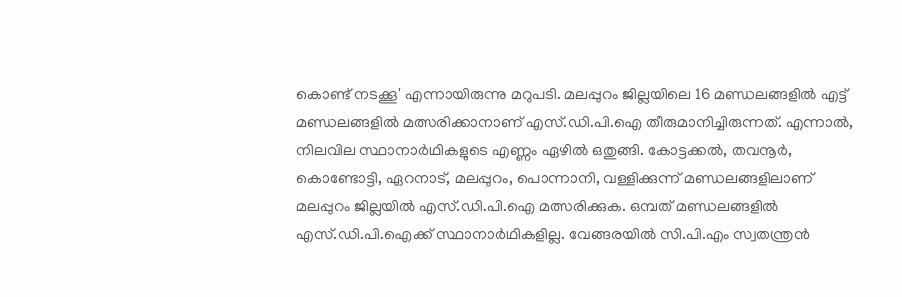കൊണ്ട് നടക്കൂ' എന്നായിരുന്നു മറുപടി. മലപ്പുറം ജില്ലയിലെ 16 മണ്ഡലങ്ങളിൽ എട്ട് മണ്ഡലങ്ങളിൽ മത്സരിക്കാനാണ് എസ്.ഡി.പി.ഐ തീരുമാനിച്ചിരുന്നത്. എന്നാൽ, നിലവില സ്ഥാനാർഥികളുടെ എണ്ണം ഏഴിൽ ഒതുങ്ങി. കോട്ടക്കൽ, തവനൂർ, കൊണ്ടോട്ടി, ഏറനാട്, മലപ്പുറം, പൊന്നാനി, വള്ളിക്കുന്ന് മണ്ഡലങ്ങളിലാണ് മലപ്പുറം ജില്ലയിൽ എസ്.ഡി.പി.ഐ മത്സരിക്കുക. ഒമ്പത് മണ്ഡലങ്ങളിൽ എസ്.ഡി.പി.ഐക്ക് സ്ഥാനാർഥികളില്ല. വേങ്ങരയിൽ സി.പി.എം സ്വതന്ത്രൻ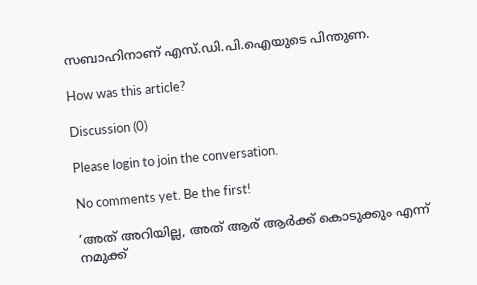സബാഹിനാണ് എസ്.ഡി.പി.ഐയുടെ പിന്തുണ.

How was this article?

Discussion (0)

Please login to join the conversation.

No comments yet. Be the first!

‘അത് അറിയില്ല, അത് ആര് ആർക്ക് കൊടുക്കും എന്ന് നമുക്ക്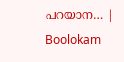പറയാന… | Boolokam